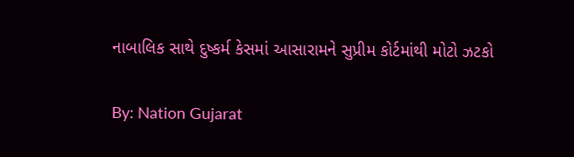નાબાલિક સાથે દુષ્કર્મ કેસમાં આસારામને સુપ્રીમ કોર્ટમાંથી મોટો ઝટકો

By: Nation Gujarat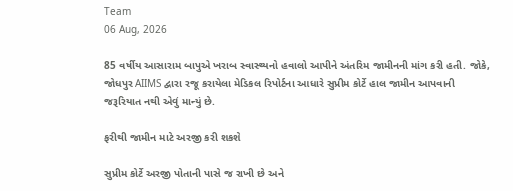Team
06 Aug, 2026

85 વર્ષીય આસારામ બાપુએ ખરાબ સ્વાસ્થ્યનો હવાલો આપીને અંતરિમ જામીનની માંગ કરી હતી. જોકે, જોધપુર AIIMS દ્વારા રજૂ કરાયેલા મેડિકલ રિપોર્ટના આધારે સુપ્રીમ કોર્ટે હાલ જામીન આપવાની જરૂરિયાત નથી એવું માન્યું છે.

ફરીથી જામીન માટે અરજી કરી શકશે

સુપ્રીમ કોર્ટે અરજી પોતાની પાસે જ રાખી છે અને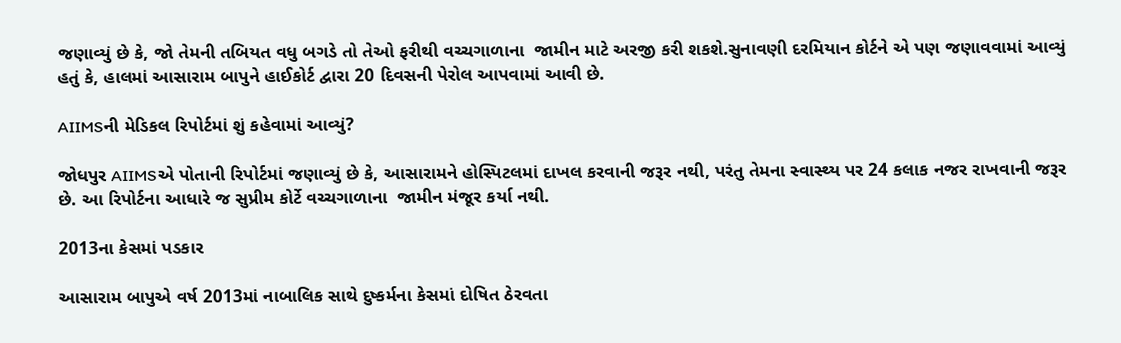જણાવ્યું છે કે, જો તેમની તબિયત વધુ બગડે તો તેઓ ફરીથી વચ્ચગાળાના  જામીન માટે અરજી કરી શકશે.સુનાવણી દરમિયાન કોર્ટને એ પણ જણાવવામાં આવ્યું હતું કે, હાલમાં આસારામ બાપુને હાઈકોર્ટ દ્વારા 20 દિવસની પેરોલ આપવામાં આવી છે.

AIIMSની મેડિકલ રિપોર્ટમાં શું કહેવામાં આવ્યું?

જોધપુર AIIMSએ પોતાની રિપોર્ટમાં જણાવ્યું છે કે, આસારામને હોસ્પિટલમાં દાખલ કરવાની જરૂર નથી, પરંતુ તેમના સ્વાસ્થ્ય પર 24 કલાક નજર રાખવાની જરૂર છે. આ રિપોર્ટના આધારે જ સુપ્રીમ કોર્ટે વચ્ચગાળાના  જામીન મંજૂર કર્યા નથી.

2013ના કેસમાં પડકાર

આસારામ બાપુએ વર્ષ 2013માં નાબાલિક સાથે દુષ્કર્મના કેસમાં દોષિત ઠેરવતા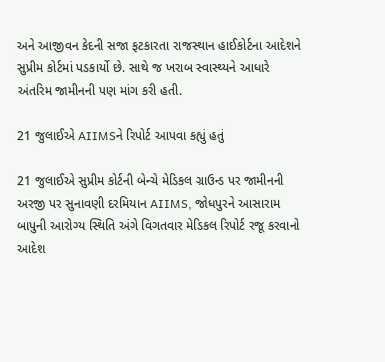અને આજીવન કેદની સજા ફટકારતા રાજસ્થાન હાઈકોર્ટના આદેશને સુપ્રીમ કોર્ટમાં પડકાર્યો છે. સાથે જ ખરાબ સ્વાસ્થ્યને આધારે અંતરિમ જામીનની પણ માંગ કરી હતી.

21 જુલાઈએ AIIMSને રિપોર્ટ આપવા કહ્યું હતું

21 જુલાઈએ સુપ્રીમ કોર્ટની બેન્ચે મેડિકલ ગ્રાઉન્ડ પર જામીનની અરજી પર સુનાવણી દરમિયાન AIIMS, જોધપુરને આસારામ બાપુની આરોગ્ય સ્થિતિ અંગે વિગતવાર મેડિકલ રિપોર્ટ રજૂ કરવાનો આદેશ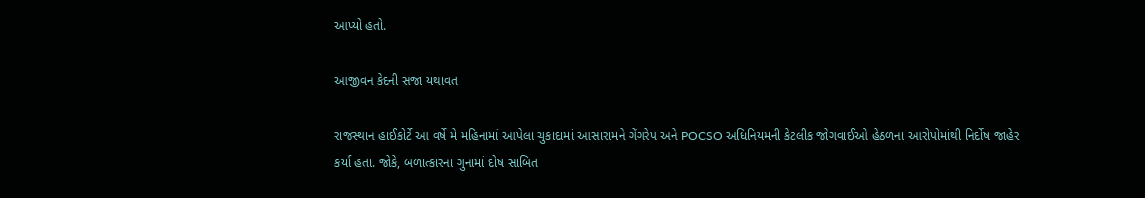આપ્યો હતો.

આજીવન કેદની સજા યથાવત

રાજસ્થાન હાઈકોર્ટે આ વર્ષે મે મહિનામાં આપેલા ચુકાદામાં આસારામને ગેંગરેપ અને POCSO અધિનિયમની કેટલીક જોગવાઈઓ હેઠળના આરોપોમાંથી નિર્દોષ જાહેર કર્યા હતા. જોકે, બળાત્કારના ગુનામાં દોષ સાબિત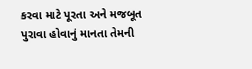કરવા માટે પૂરતા અને મજબૂત પુરાવા હોવાનું માનતા તેમની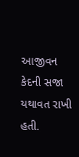આજીવન કેદની સજા યથાવત રાખી હતી.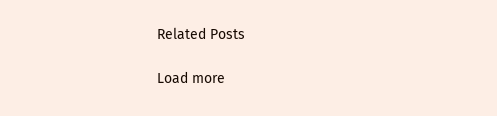Related Posts

Load more